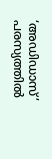‘അഡിഡാസ്’ പരസ്യത്തിൽ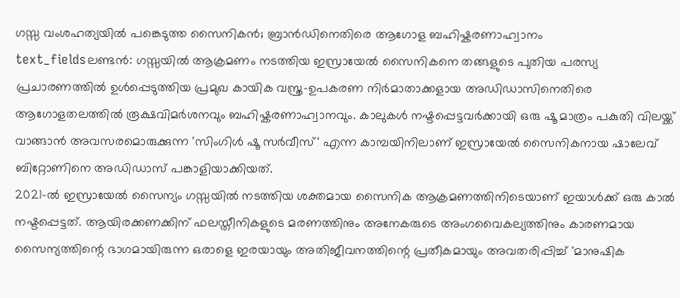ഗസ്സ വംശഹത്യയിൽ പങ്കെടുത്ത സൈനികൻ; ബ്രാൻഡിനെതിരെ ആഗോള ബഹിഷ്കരണാഹ്വാനം
text_fieldsലണ്ടൻ: ഗസ്സയിൽ ആക്രമണം നടത്തിയ ഇസ്രായേൽ സൈനികനെ തങ്ങളുടെ പുതിയ പരസ്യ പ്രചാരണത്തിൽ ഉൾപ്പെടുത്തിയ പ്രമുഖ കായിക വസ്ത്ര-ഉപകരണ നിർമാതാക്കളായ അഡിഡാസിനെതിരെ ആഗോളതലത്തിൽ രൂക്ഷവിമർശനവും ബഹിഷ്കരണാഹ്വാനവും. കാലുകൾ നഷ്ടപ്പെട്ടവർക്കായി ഒരു ഷൂ മാത്രം പകുതി വിലയ്ക്ക് വാങ്ങാൻ അവസരമൊരുക്കുന്ന 'സിംഗിൾ ഷൂ സർവീസ്' എന്ന കാമ്പയിനിലാണ് ഇസ്രായേൽ സൈനികനായ ഷാലേവ് ബിറ്റോണിനെ അഡിഡാസ് പങ്കാളിയാക്കിയത്.
2021-ൽ ഇസ്രായേൽ സൈന്യം ഗസ്സയിൽ നടത്തിയ ശക്തമായ സൈനിക ആക്രമണത്തിനിടെയാണ് ഇയാൾക്ക് ഒരു കാൽ നഷ്ടപ്പെട്ടത്. ആയിരക്കണക്കിന് ഫലസ്തീനികളുടെ മരണത്തിനും അനേകരുടെ അംഗവൈകല്യത്തിനും കാരണമായ സൈന്യത്തിന്റെ ഭാഗമായിരുന്ന ഒരാളെ ഇരയായും അതിജീവനത്തിന്റെ പ്രതീകമായും അവതരിപ്പിച്ച് 'മാനുഷിക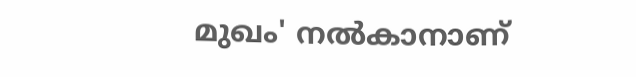മുഖം' നൽകാനാണ്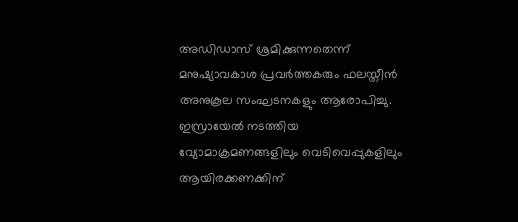അഡിഡാസ് ശ്രമിക്കുന്നതെന്ന് മനുഷ്യാവകാശ പ്രവർത്തകരും ഫലസ്തീൻ അനുകൂല സംഘടനകളും ആരോപിച്ചു.
ഇസ്രായേൽ നടത്തിയ വ്യോമാക്രമണങ്ങളിലും വെടിവെപ്പുകളിലും ആയിരക്കണക്കിന്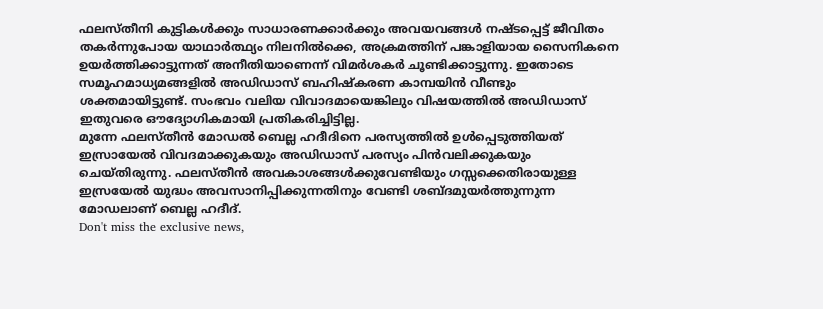ഫലസ്തീനി കുട്ടികൾക്കും സാധാരണക്കാർക്കും അവയവങ്ങൾ നഷ്ടപ്പെട്ട് ജീവിതം തകർന്നുപോയ യാഥാർത്ഥ്യം നിലനിൽക്കെ, അക്രമത്തിന് പങ്കാളിയായ സൈനികനെ ഉയർത്തിക്കാട്ടുന്നത് അനീതിയാണെന്ന് വിമർശകർ ചൂണ്ടിക്കാട്ടുന്നു. ഇതോടെ സമൂഹമാധ്യമങ്ങളിൽ അഡിഡാസ് ബഹിഷ്കരണ കാമ്പയിൻ വീണ്ടും ശക്തമായിട്ടുണ്ട്. സംഭവം വലിയ വിവാദമായെങ്കിലും വിഷയത്തിൽ അഡിഡാസ് ഇതുവരെ ഔദ്യോഗികമായി പ്രതികരിച്ചിട്ടില്ല.
മുന്നേ ഫലസ്തീൻ മോഡൽ ബെല്ല ഹദീദിനെ പരസ്യത്തിൽ ഉൾപ്പെടുത്തിയത് ഇസ്രായേൽ വിവദമാക്കുകയും അഡിഡാസ് പരസ്യം പിൻവലിക്കുകയും ചെയ്തിരുന്നു. ഫലസ്തീൻ അവകാശങ്ങൾക്കുവേണ്ടിയും ഗസ്സക്കെതിരായുള്ള ഇസ്രയേൽ യുദ്ധം അവസാനിപ്പിക്കുന്നതിനും വേണ്ടി ശബ്ദമുയർത്തുന്നുന്ന മോഡലാണ് ബെല്ല ഹദീദ്.
Don't miss the exclusive news,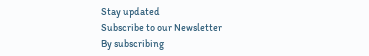Stay updated
Subscribe to our Newsletter
By subscribing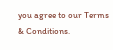you agree to our Terms & Conditions.